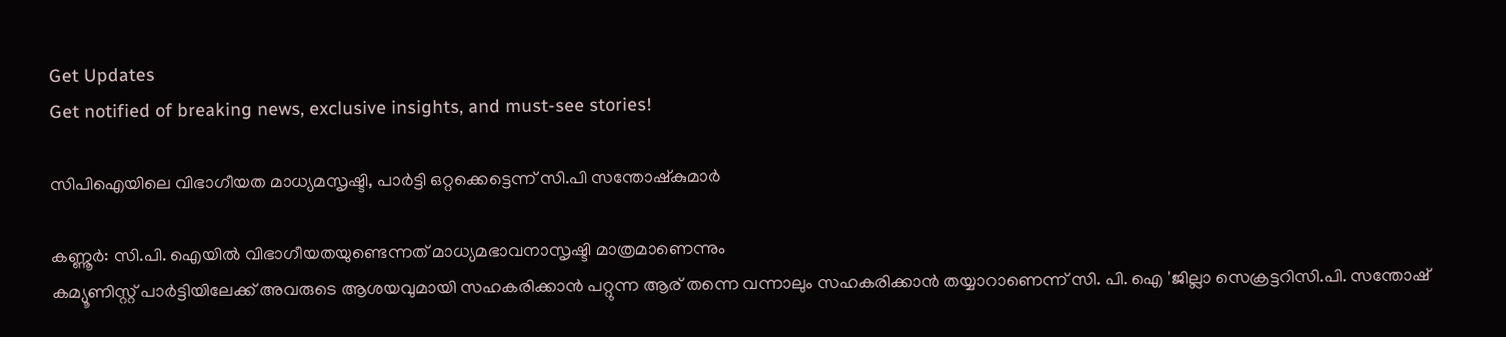Get Updates
Get notified of breaking news, exclusive insights, and must-see stories!

സിപിഐയിലെ വിഭാഗീയത മാധ്യമസൃഷ്ടി, പാര്‍ട്ടി ഒറ്റക്കെട്ടെന്ന് സി.പി സന്തോഷ്‌കുമാര്‍

കണ്ണൂര്‍: സി.പി. ഐയില്‍ വിഭാഗീയതയുണ്ടെന്നത് മാധ്യമഭാവനാസൃഷ്ടി മാത്രമാണെന്നും
കമ്യൂണിസ്റ്റ് പാര്‍ട്ടിയിലേക്ക് അവരുടെ ആശയവുമായി സഹകരിക്കാന്‍ പറ്റുന്ന ആര് തന്നെ വന്നാലും സഹകരിക്കാന്‍ തയ്യാറാണെന്ന് സി. പി. ഐ 'ജില്ലാ സെക്രട്ടറിസി.പി. സന്തോഷ്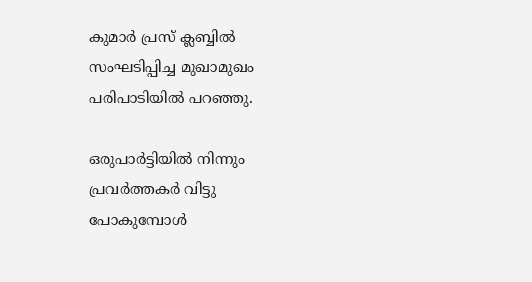കുമാര്‍ പ്രസ് ക്ലബ്ബില്‍ സംഘടിപ്പിച്ച മുഖാമുഖം പരിപാടിയില്‍ പറഞ്ഞു.

ഒരുപാര്‍ട്ടിയില്‍ നിന്നും പ്രവര്‍ത്തകര്‍ വിട്ടു പോകുമ്പോള്‍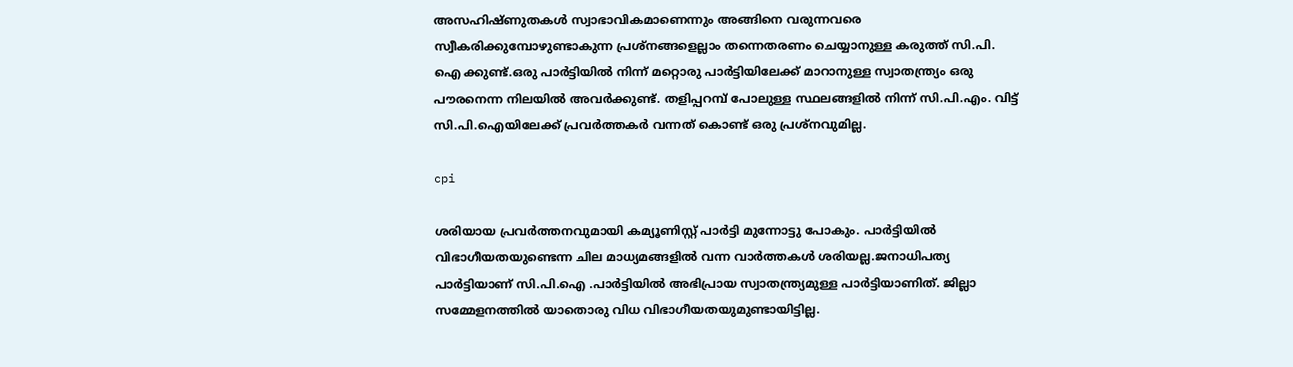അസഹിഷ്ണുതകള്‍ സ്വാഭാവികമാണെന്നും അങ്ങിനെ വരുന്നവരെ സ്വീകരിക്കുമ്പോഴുണ്ടാകുന്ന പ്രശ്‌നങ്ങളെല്ലാം തന്നെതരണം ചെയ്യാനുള്ള കരുത്ത് സി.പി. ഐ ക്കുണ്ട്.ഒരു പാര്‍ട്ടിയില്‍ നിന്ന് മറ്റൊരു പാര്‍ട്ടിയിലേക്ക് മാറാനുള്ള സ്വാതന്ത്ര്യം ഒരു പൗരനെന്ന നിലയില്‍ അവര്‍ക്കുണ്ട്. തളിപ്പറമ്പ് പോലുള്ള സ്ഥലങ്ങളില്‍ നിന്ന് സി.പി.എം. വിട്ട് സി.പി.ഐയിലേക്ക് പ്രവര്‍ത്തകര്‍ വന്നത് കൊണ്ട് ഒരു പ്രശ്‌നവുമില്ല.

cpi

ശരിയായ പ്രവര്‍ത്തനവുമായി കമ്യൂണിസ്റ്റ് പാര്‍ട്ടി മുന്നോട്ടു പോകും. പാര്‍ട്ടിയില്‍ വിഭാഗീയതയുണ്ടെന്ന ചില മാധ്യമങ്ങളില്‍ വന്ന വാര്‍ത്തകള്‍ ശരിയല്ല.ജനാധിപത്യ പാര്‍ട്ടിയാണ് സി.പി.ഐ .പാര്‍ട്ടിയില്‍ അഭിപ്രായ സ്വാതന്ത്ര്യമുള്ള പാര്‍ട്ടിയാണിത്. ജില്ലാ സമ്മേളനത്തില്‍ യാതൊരു വിധ വിഭാഗീയതയുമുണ്ടായിട്ടില്ല.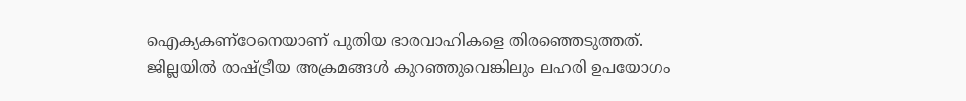ഐക്യകണ്‌ഠേനെയാണ് പുതിയ ഭാരവാഹികളെ തിരഞ്ഞെടുത്തത്. ജില്ലയില്‍ രാഷ്ട്രീയ അക്രമങ്ങള്‍ കുറഞ്ഞുവെങ്കിലും ലഹരി ഉപയോഗം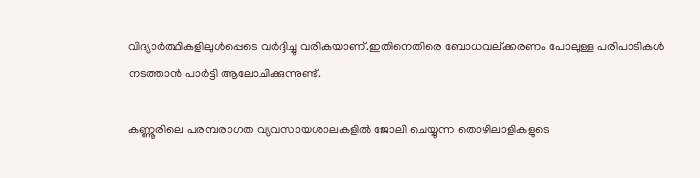വിദ്യാര്‍ത്ഥികളിലുള്‍പ്പെടെ വര്‍ദ്ദിച്ചു വരികയാണ്.ഇതിനെതിരെ ബോധവല്ക്കരണം പോലുള്ള പരിപാടികള്‍ നടത്താന്‍ പാര്‍ട്ടി ആലോചിക്കുന്നുണ്ട്.

കണ്ണൂരിലെ പരമ്പരാഗത വ്യവസായശാലകളില്‍ ജോലി ചെയ്യുന്ന തൊഴിലാളികളുടെ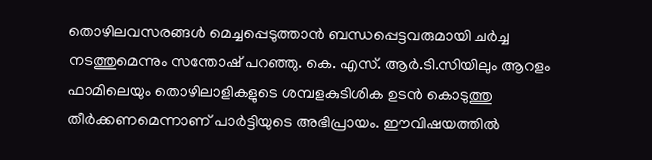തൊഴിലവസരങ്ങള്‍ മെച്ചപ്പെടുത്താന്‍ ബന്ധപ്പെട്ടവരുമായി ചര്‍ച്ച നടത്തുമെന്നും സന്തോഷ് പറഞ്ഞു. കെ. എസ്. ആര്‍.ടി.സിയിലും ആറളം ഫാമിലെയും തൊഴിലാളികളുടെ ശമ്പളകുടിശിക ഉടന്‍ കൊടുത്തു തീര്‍ക്കണമെന്നാണ് പാര്‍ട്ടിയുടെ അഭിപ്രായം. ഈവിഷയത്തില്‍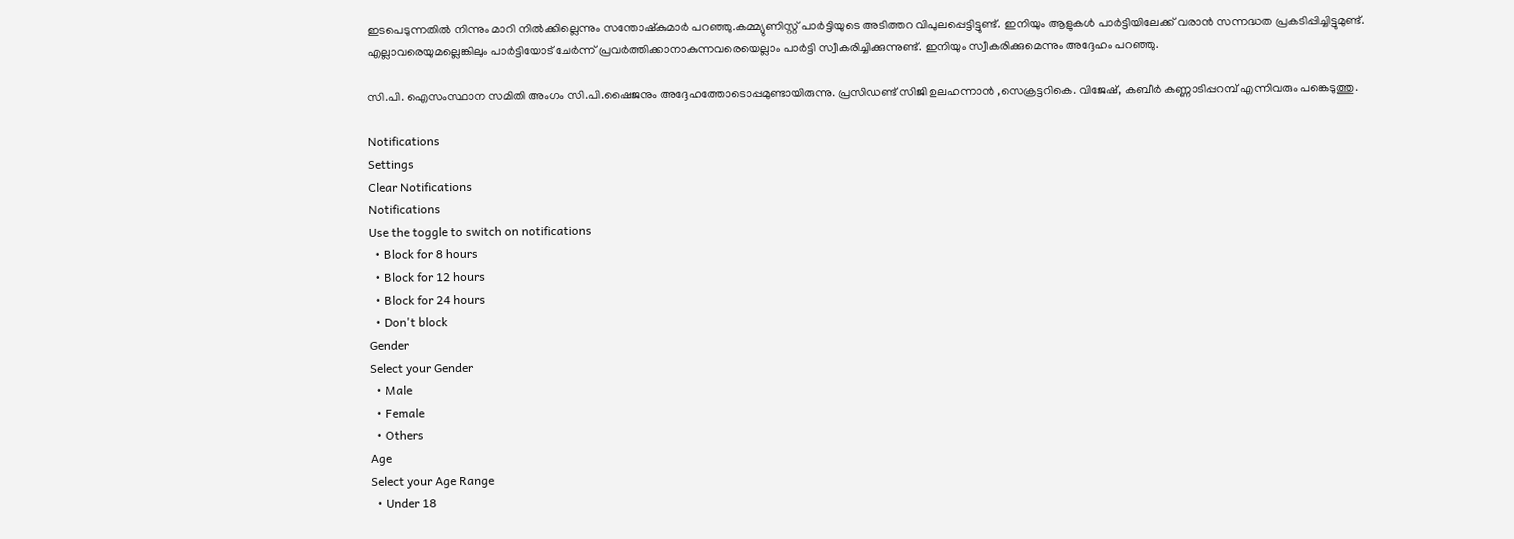ഇടപെടുന്നതില്‍ നിന്നും മാറി നില്‍ക്കില്ലെന്നും സന്തോഷ്‌കുമാര്‍ പറഞ്ഞു.കമ്മ്യുണിസ്റ്റ് പാര്‍ട്ടിയുടെ അടിത്തറ വിപുലപ്പെട്ടിട്ടുണ്ട്. ഇനിയും ആളുകള്‍ പാര്‍ട്ടിയിലേക്ക് വരാന്‍ സന്നദ്ധത പ്രകടിപ്പിച്ചിട്ടുമുണ്ട്. എല്ലാവരെയുമല്ലെങ്കിലും പാര്‍ട്ടിയോട് ചേര്‍ന്ന് പ്രവര്‍ത്തിക്കാനാകുന്നവരെയെല്ലാം പാര്‍ട്ടി സ്വീകരിച്ചിക്കുന്നുണ്ട്. ഇനിയും സ്വീകരിക്കുമെന്നും അദ്ദേഹം പറഞ്ഞു.

സി.പി. ഐസംസ്ഥാന സമിതി അംഗം സി.പി.ഷൈജനും അദ്ദേഹത്തോടൊപ്പമുണ്ടായിരുന്നു. പ്രസിഡണ്ട് സിജി ഉലഹന്നാന്‍ ,സെക്രട്ടറികെ. വിജേഷ്, കബീര്‍ കണ്ണാടിപ്പറമ്പ് എന്നിവരും പങ്കെടുത്തു.

Notifications
Settings
Clear Notifications
Notifications
Use the toggle to switch on notifications
  • Block for 8 hours
  • Block for 12 hours
  • Block for 24 hours
  • Don't block
Gender
Select your Gender
  • Male
  • Female
  • Others
Age
Select your Age Range
  • Under 18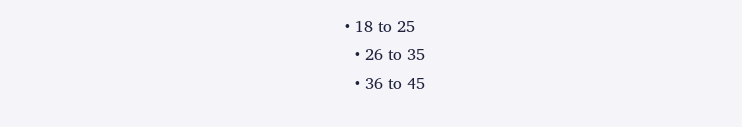• 18 to 25
  • 26 to 35
  • 36 to 45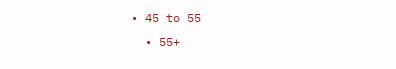• 45 to 55
  • 55+